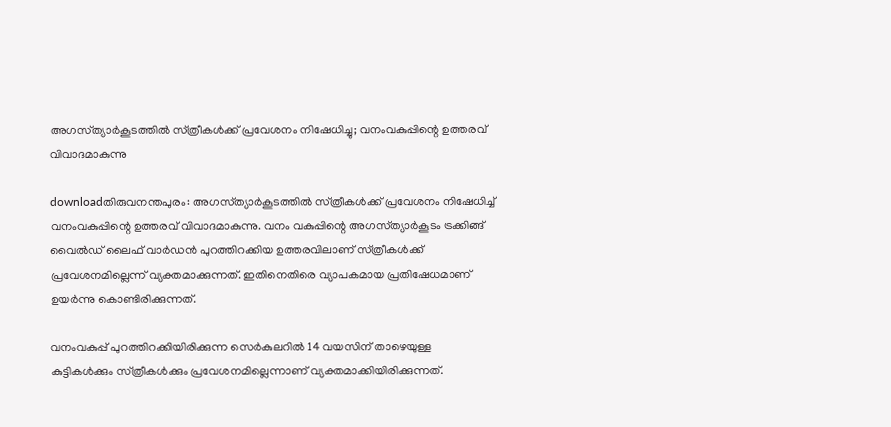അഗസ്‌ത്യാര്‍കൂടത്തില്‍ സ്‌ത്രീകള്‍ക്ക്‌ പ്രവേശനം നിഷേധിച്ചു; വനംവകുപ്പിന്റെ ഉത്തരവ്‌ വിവാദമാകുന്നു

downloadതിരുവനന്തപുരം: അഗസ്‌ത്യാര്‍കൂടത്തില്‍ സ്‌ത്രീകള്‍ക്ക്‌ പ്രവേശനം നിഷേധിച്ച്‌ വനംവകുപ്പിന്റെ ഉത്തരവ്‌ വിവാദമാകുന്നു. വനം വകുപ്പിന്റെ അഗസ്‌ത്യാര്‍കൂടം ട്രക്കിങ്ങ്‌ വൈല്‍ഡ്‌ ലൈഫ്‌ വാര്‍ഡന്‍ പുറത്തിറക്കിയ ഉത്തരവിലാണ്‌ സ്‌ത്രീകള്‍ക്ക്‌ പ്രവേശനമില്ലെന്ന്‌ വ്യക്തമാക്കുന്നത്‌. ഇതിനെതിരെ വ്യാപകമായ പ്രതിഷേധമാണ്‌ ഉയര്‍ന്നു കൊണ്ടിരിക്കുന്നത്‌.

വനംവകുപ്പ്‌ പുറത്തിറക്കിയിരിക്കുന്ന സെര്‍കുലറില്‍ 14 വയസിന്‌ താഴെയുള്ള കുട്ടികള്‍ക്കും സ്‌ത്രീകള്‍ക്കും പ്രവേശനമില്ലെന്നാണ്‌ വ്യക്തമാക്കിയിരിക്കുന്നത്‌.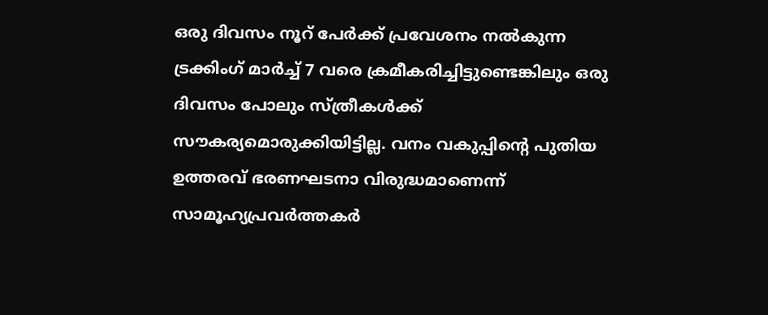ഒരു ദിവസം നൂറ്‌ പേര്‍ക്ക്‌ പ്രവേശനം നല്‍കുന്ന ട്രക്കിംഗ്‌ മാര്‍ച്ച്‌ 7 വരെ ക്രമീകരിച്ചിട്ടുണ്ടെങ്കിലും ഒരു ദിവസം പോലും സ്‌ത്രീകള്‍ക്ക്‌ സൗകര്യമൊരുക്കിയിട്ടില്ല. വനം വകുപ്പിന്റെ പുതിയ ഉത്തരവ്‌ ഭരണഘടനാ വിരുദ്ധമാണെന്ന്‌ സാമൂഹ്യപ്രവര്‍ത്തകര്‍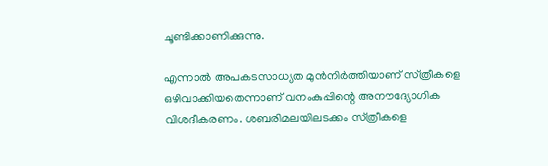ചൂണ്ടിക്കാണിക്കുന്നു.

എന്നാല്‍ അപകടസാധ്യത മുന്‍നിര്‍ത്തിയാണ്‌ സ്‌ത്രീകളെ ഒഴിവാക്കിയതെന്നാണ്‌ വനംകുപ്പിന്റെ അനൗദ്യോഗിക വിശദീകരണം. ശബരിമലയിലടക്കം സ്‌ത്രീകളെ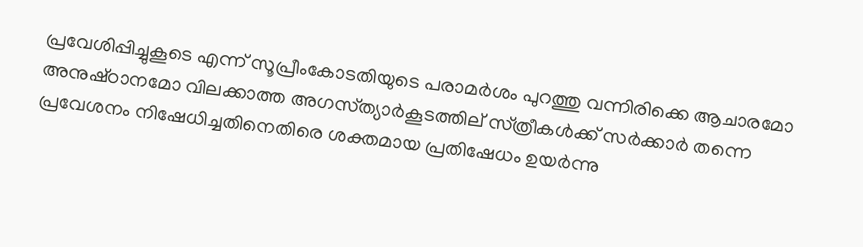പ്രവേശിപ്പിച്ചുകൂടെ എന്ന്‌ സൂപ്രീംകോടതിയുടെ പരാമര്‍ശം പുറത്തു വന്നിരിക്കെ ആചാരമോ അനുഷ്‌ഠാനമോ വിലക്കാത്ത അഗസ്‌ത്യാര്‍കൂടത്തില്‌ സ്‌ത്രീകള്‍ക്ക്‌ സര്‍ക്കാര്‍ തന്നെ പ്രവേശനം നിഷേധിച്ചതിനെതിരെ ശക്തമായ പ്രതിഷേധം ഉയര്‍ന്നു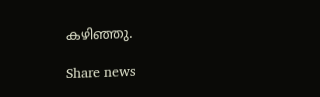കഴിഞ്ഞു.

Share news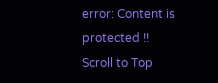error: Content is protected !!
Scroll to Top